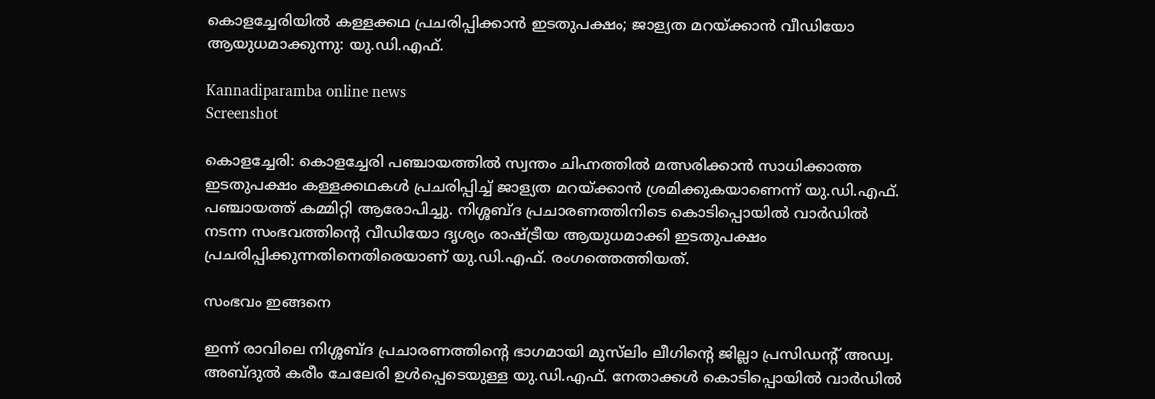കൊളച്ചേരിയിൽ കള്ളക്കഥ പ്രചരിപ്പിക്കാൻ ഇടതുപക്ഷം; ജാള്യത മറയ്ക്കാൻ വീഡിയോ ആയുധമാക്കുന്നു: യു.ഡി.എഫ്.

Kannadiparamba online news
Screenshot

കൊളച്ചേരി: കൊളച്ചേരി പഞ്ചായത്തിൽ സ്വന്തം ചിഹ്നത്തിൽ മത്സരിക്കാൻ സാധിക്കാത്ത ഇടതുപക്ഷം കള്ളക്കഥകൾ പ്രചരിപ്പിച്ച് ജാള്യത മറയ്ക്കാൻ ശ്രമിക്കുകയാണെന്ന് യു.ഡി.എഫ്. പഞ്ചായത്ത് കമ്മിറ്റി ആരോപിച്ചു. നിശ്ശബ്ദ പ്രചാരണത്തിനിടെ കൊടിപ്പൊയിൽ വാർഡിൽ നടന്ന സംഭവത്തിന്റെ വീഡിയോ ദൃശ്യം രാഷ്ട്രീയ ആയുധമാക്കി ഇടതുപക്ഷം പ്രചരിപ്പിക്കുന്നതിനെതിരെയാണ് യു.ഡി.എഫ്. രംഗത്തെത്തിയത്.

സംഭവം ഇങ്ങനെ

ഇന്ന് രാവിലെ നിശ്ശബ്ദ പ്രചാരണത്തിന്റെ ഭാഗമായി മുസ്‌ലിം ലീഗിന്റെ ജില്ലാ പ്രസിഡന്റ് അഡ്വ. അബ്ദുൽ കരീം ചേലേരി ഉൾപ്പെടെയുള്ള യു.ഡി.എഫ്. നേതാക്കൾ കൊടിപ്പൊയിൽ വാർഡിൽ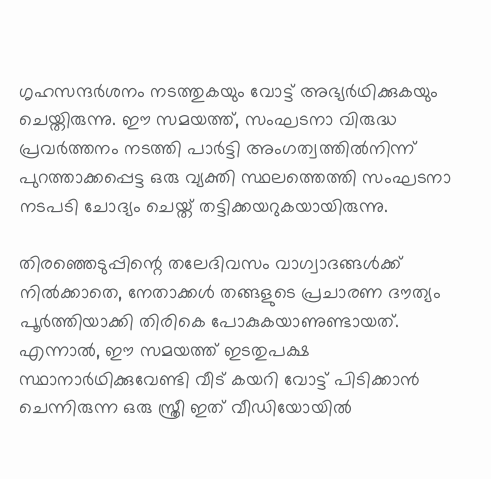ഗൃഹസന്ദർശനം നടത്തുകയും വോട്ട് അഭ്യർഥിക്കുകയും ചെയ്തിരുന്നു. ഈ സമയത്ത്, സംഘടനാ വിരുദ്ധ പ്രവർത്തനം നടത്തി പാർട്ടി അംഗത്വത്തിൽനിന്ന് പുറത്താക്കപ്പെട്ട ഒരു വ്യക്തി സ്ഥലത്തെത്തി സംഘടനാ നടപടി ചോദ്യം ചെയ്ത് തട്ടിക്കയറുകയായിരുന്നു.

തിരഞ്ഞെടുപ്പിന്റെ തലേദിവസം വാഗ്വാദങ്ങൾക്ക് നിൽക്കാതെ, നേതാക്കൾ തങ്ങളുടെ പ്രചാരണ ദൗത്യം പൂർത്തിയാക്കി തിരികെ പോകുകയാണുണ്ടായത്. എന്നാൽ, ഈ സമയത്ത് ഇടതുപക്ഷ സ്ഥാനാർഥിക്കുവേണ്ടി വീട് കയറി വോട്ട് പിടിക്കാൻ ചെന്നിരുന്ന ഒരു സ്ത്രീ ഇത് വീഡിയോയിൽ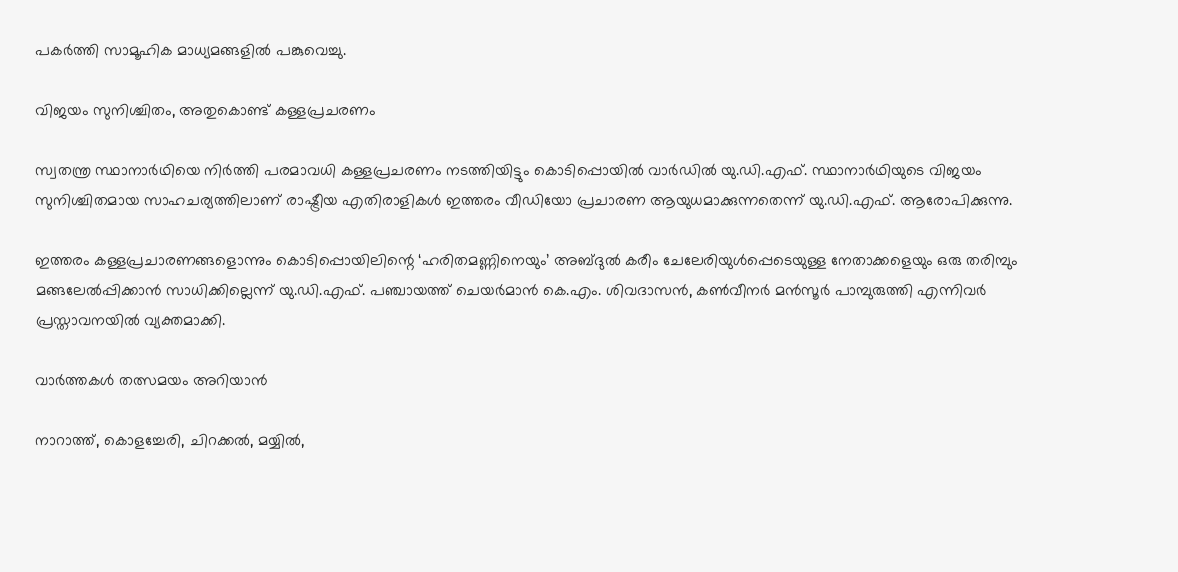പകർത്തി സാമൂഹിക മാധ്യമങ്ങളിൽ പങ്കുവെച്ചു.

വിജയം സുനിശ്ചിതം, അതുകൊണ്ട് കള്ളപ്രചരണം

സ്വതന്ത്ര സ്ഥാനാർഥിയെ നിർത്തി പരമാവധി കള്ളപ്രചരണം നടത്തിയിട്ടും കൊടിപ്പൊയിൽ വാർഡിൽ യു.ഡി.എഫ്. സ്ഥാനാർഥിയുടെ വിജയം സുനിശ്ചിതമായ സാഹചര്യത്തിലാണ് രാഷ്ട്രീയ എതിരാളികൾ ഇത്തരം വീഡിയോ പ്രചാരണ ആയുധമാക്കുന്നതെന്ന് യു.ഡി.എഫ്. ആരോപിക്കുന്നു.

ഇത്തരം കള്ളപ്രചാരണങ്ങളൊന്നും കൊടിപ്പൊയിലിന്റെ ‘ഹരിതമണ്ണിനെയും’ അബ്ദുൽ കരീം ചേലേരിയുൾപ്പെടെയുള്ള നേതാക്കളെയും ഒരു തരിമ്പും മങ്ങലേൽപ്പിക്കാൻ സാധിക്കില്ലെന്ന് യു.ഡി.എഫ്. പഞ്ചായത്ത് ചെയർമാൻ കെ.എം. ശിവദാസൻ, കൺവീനർ മൻസൂർ പാമ്പുരുത്തി എന്നിവർ പ്രസ്താവനയിൽ വ്യക്തമാക്കി.

വാർത്തകൾ തത്സമയം അറിയാൻ

നാറാത്ത്, കൊളച്ചേരി, ചിറക്കൽ, മയ്യിൽ,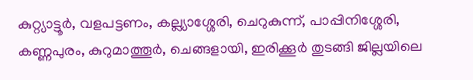കുറ്റ്യാട്ടൂർ, വളപട്ടണം, കല്ല്യാശ്ശേരി, ചെറുകുന്ന്, പാപ്പിനിശ്ശേരി, കണ്ണപുരം, കുറുമാത്തൂർ, ചെങ്ങളായി, ഇരിക്കൂർ തുടങ്ങി ജില്ലയിലെ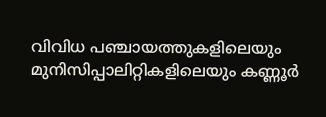വിവിധ പഞ്ചായത്തുകളിലെയും മുനിസിപ്പാലിറ്റികളിലെയും കണ്ണൂർ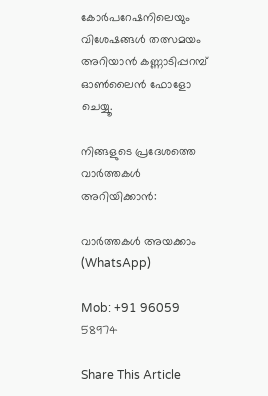കോർപറേഷനിലെയും വിശേഷങ്ങൾ തത്സമയം അറിയാൻ കണ്ണാടിപ്പറമ്പ് ഓൺലൈൻ ഫോളോ ചെയ്യൂ.

നിങ്ങളുടെ പ്രദേശത്തെ വാർത്തകൾ അറിയിക്കാൻ:

വാർത്തകൾ അയക്കാം (WhatsApp)

Mob: +91 96059 58974

Share This Article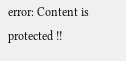error: Content is protected !!